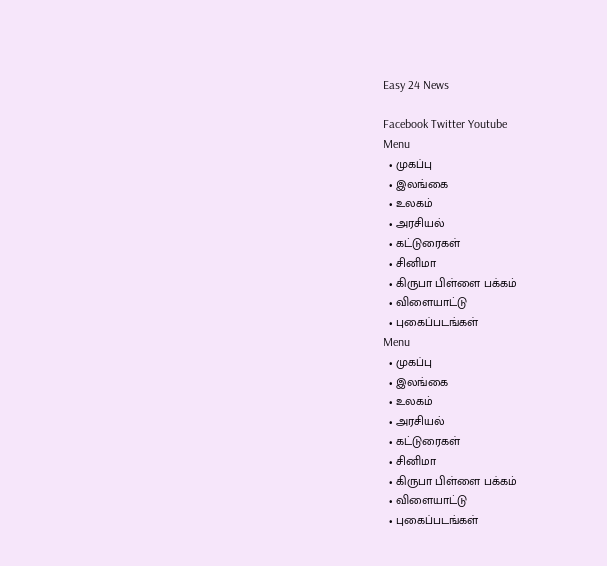Easy 24 News

Facebook Twitter Youtube
Menu
  • முகப்பு
  • இலங்கை
  • உலகம்
  • அரசியல்
  • கட்டுரைகள்
  • சினிமா
  • கிருபா பிள்ளை பக்கம்
  • விளையாட்டு
  • புகைப்படங்கள்
Menu
  • முகப்பு
  • இலங்கை
  • உலகம்
  • அரசியல்
  • கட்டுரைகள்
  • சினிமா
  • கிருபா பிள்ளை பக்கம்
  • விளையாட்டு
  • புகைப்படங்கள்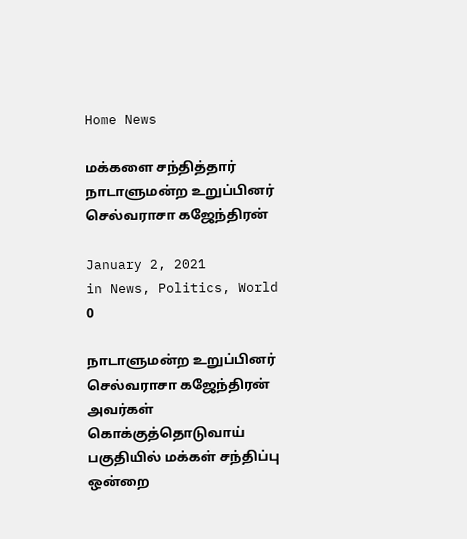Home News

மக்களை சந்தித்தார் நாடாளுமன்ற உறுப்பினர் செல்வராசா கஜேந்திரன்

January 2, 2021
in News, Politics, World
0

நாடாளுமன்ற உறுப்பினர் செல்வராசா கஜேந்திரன் அவர்கள் கொக்குத்தொடுவாய் பகுதியில் மக்கள் சந்திப்பு ஒன்றை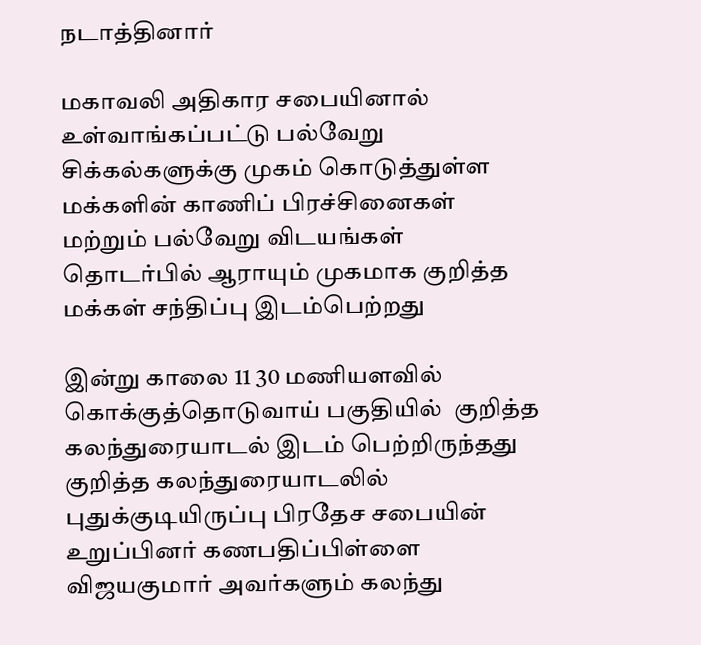நடாத்தினார்

மகாவலி அதிகார சபையினால் உள்வாங்கப்பட்டு பல்வேறு சிக்கல்களுக்கு முகம் கொடுத்துள்ள மக்களின் காணிப் பிரச்சினைகள் மற்றும் பல்வேறு விடயங்கள் தொடர்பில் ஆராயும் முகமாக குறித்த மக்கள் சந்திப்பு இடம்பெற்றது

இன்று காலை 11 30 மணியளவில் கொக்குத்தொடுவாய் பகுதியில்  குறித்த கலந்துரையாடல் இடம் பெற்றிருந்தது குறித்த கலந்துரையாடலில் புதுக்குடியிருப்பு பிரதேச சபையின் உறுப்பினர் கணபதிப்பிள்ளை விஜயகுமார் அவர்களும் கலந்து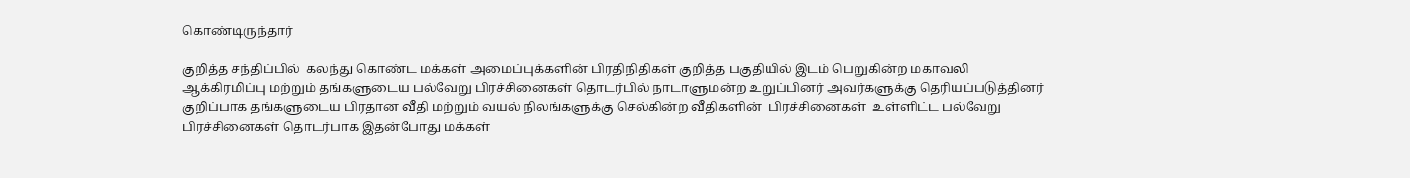கொண்டிருந்தார்

குறித்த சந்திப்பில்  கலந்து கொண்ட மக்கள் அமைப்புக்களின் பிரதிநிதிகள் குறித்த பகுதியில் இடம் பெறுகின்ற மகாவலி ஆக்கிரமிப்பு மற்றும் தங்களுடைய பல்வேறு பிரச்சினைகள் தொடர்பில் நாடாளுமன்ற உறுப்பினர் அவர்களுக்கு தெரியப்படுத்தினர் குறிப்பாக தங்களுடைய பிரதான வீதி மற்றும் வயல் நிலங்களுக்கு செல்கின்ற வீதிகளின்  பிரச்சினைகள்  உள்ளிட்ட பல்வேறு பிரச்சினைகள் தொடர்பாக இதன்போது மக்கள்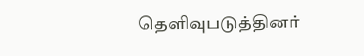தெளிவுபடுத்தினர்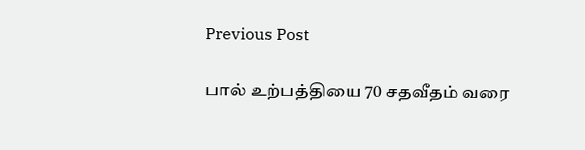Previous Post

பால் உற்பத்தியை 70 சதவீதம் வரை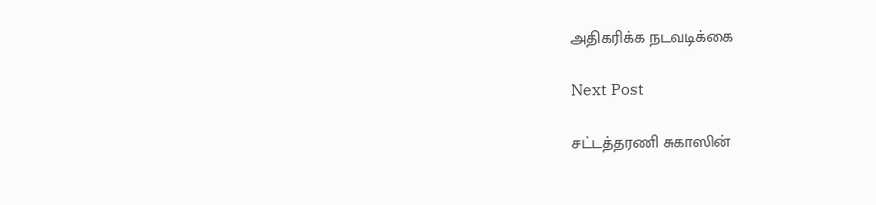அதிகரிக்க நடவடிக்கை

Next Post

சட்டத்தரணி சுகாஸின்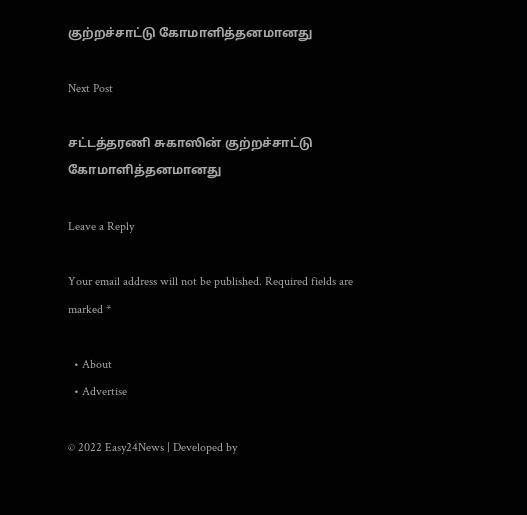குற்றச்சாட்டு கோமாளித்தனமானது

Next Post

சட்டத்தரணி சுகாஸின் குற்றச்சாட்டு கோமாளித்தனமானது

Leave a Reply

Your email address will not be published. Required fields are marked *

  • About
  • Advertise

© 2022 Easy24News | Developed by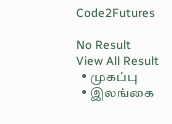Code2Futures

No Result
View All Result
  • முகப்பு
  • இலங்கை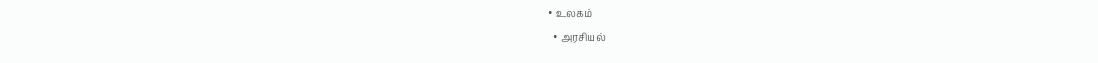• உலகம்
  • அரசியல்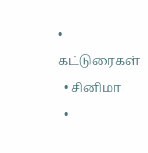• கட்டுரைகள்
  • சினிமா
  •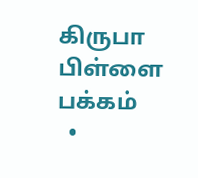கிருபா பிள்ளை பக்கம்
  •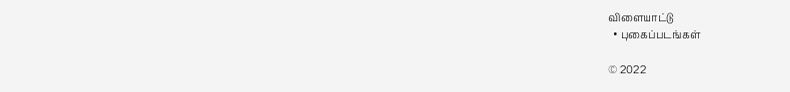விளையாட்டு
  • புகைப்படங்கள்

© 2022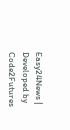Easy24News | Developed by Code2Futures